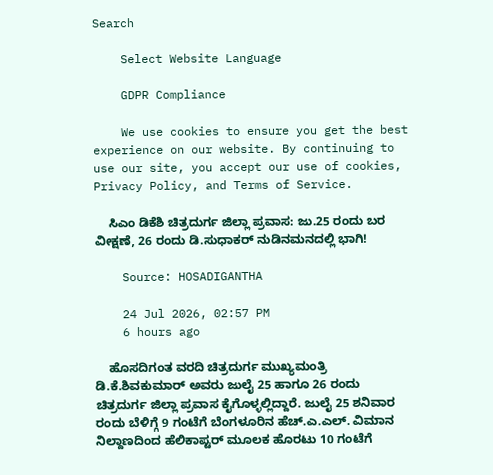Search

    Select Website Language

    GDPR Compliance

    We use cookies to ensure you get the best experience on our website. By continuing to use our site, you accept our use of cookies, Privacy Policy, and Terms of Service.

    ಸಿಎಂ ಡಿಕೆಶಿ ಚಿತ್ರದುರ್ಗ ಜಿಲ್ಲಾ ಪ್ರವಾಸ: ಜು.25 ರಂದು ಬರ ವೀಕ್ಷಣೆ, 26 ರಂದು ಡಿ.ಸುಧಾಕರ್ ನುಡಿನಮನದಲ್ಲಿ ಭಾಗಿ!

    Source: HOSADIGANTHA

    24 Jul 2026, 02:57 PM
    6 hours ago

    ಹೊಸದಿಗಂತ ವರದಿ ಚಿತ್ರದುರ್ಗ ಮುಖ್ಯಮಂತ್ರಿ ಡಿ.ಕೆ.ಶಿವಕುಮಾರ್ ಅವರು ಜುಲೈ 25 ಹಾಗೂ 26 ರಂದು ಚಿತ್ರದುರ್ಗ ಜಿಲ್ಲಾ ಪ್ರವಾಸ ಕೈಗೊಳ್ಳಲ್ಲಿದ್ದಾರೆ. ಜುಲೈ 25 ಶನಿವಾರ ರಂದು ಬೆಳಿಗ್ಗೆ 9 ಗಂಟೆಗೆ ಬೆಂಗಳೂರಿನ ಹೆಚ್.ಎ.ಎಲ್. ವಿಮಾನ ನಿಲ್ದಾಣದಿಂದ ಹೆಲಿಕಾಪ್ಟರ್ ಮೂಲಕ ಹೊರಟು 10 ಗಂಟೆಗೆ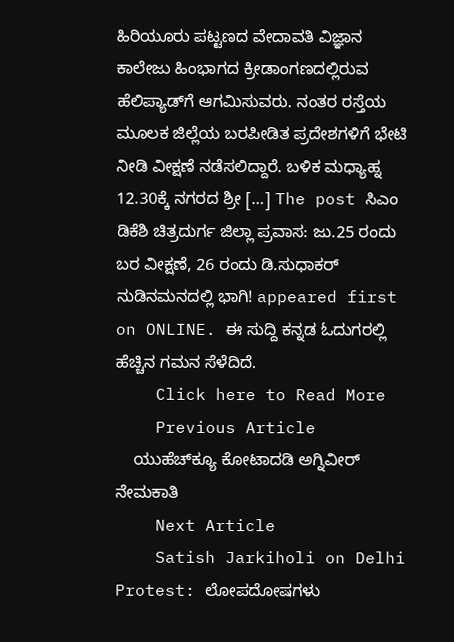ಹಿರಿಯೂರು ಪಟ್ಟಣದ ವೇದಾವತಿ ವಿಜ್ಞಾನ ಕಾಲೇಜು ಹಿಂಭಾಗದ ಕ್ರೀಡಾಂಗಣದಲ್ಲಿರುವ ಹೆಲಿಪ್ಯಾಡ್‌ಗೆ ಆಗಮಿಸುವರು. ನಂತರ ರಸ್ತೆಯ ಮೂಲಕ ಜಿಲ್ಲೆಯ ಬರಪೀಡಿತ ಪ್ರದೇಶಗಳಿಗೆ ಭೇಟಿ ನೀಡಿ ವೀಕ್ಷಣೆ ನಡೆಸಲಿದ್ದಾರೆ. ಬಳಿಕ ಮಧ್ಯಾಹ್ನ 12.30ಕ್ಕೆ ನಗರದ ಶ್ರೀ […] The post ಸಿಎಂ ಡಿಕೆಶಿ ಚಿತ್ರದುರ್ಗ ಜಿಲ್ಲಾ ಪ್ರವಾಸ: ಜು.25 ರಂದು ಬರ ವೀಕ್ಷಣೆ, 26 ರಂದು ಡಿ.ಸುಧಾಕರ್ ನುಡಿನಮನದಲ್ಲಿ ಭಾಗಿ! appeared first on ONLINE. ಈ ಸುದ್ದಿ ಕನ್ನಡ ಓದುಗರಲ್ಲಿ ಹೆಚ್ಚಿನ ಗಮನ ಸೆಳೆದಿದೆ.
    Click here to Read More
    Previous Article
    ಯುಹೆಚ್‍ಕ್ಯೂ ಕೋಟಾದಡಿ ಅಗ್ನಿವೀರ್ ನೇಮಕಾತಿ
    Next Article
    Satish Jarkiholi on Delhi Protest: ಲೋಪದೋಷಗಳು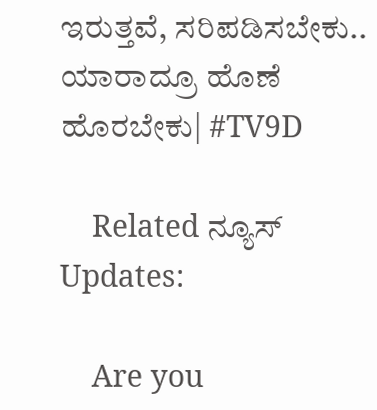ಇರುತ್ತವೆ, ಸರಿಪಡಿಸಬೇಕು.. ಯಾರಾದ್ರೂ ಹೊಣೆ ಹೊರಬೇಕು| #TV9D

    Related ನ್ಯೂಸ್ Updates:

    Are you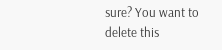sure? You want to delete this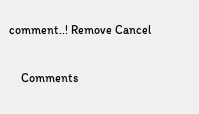comment..! Remove Cancel

    Comments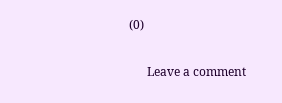(0)

      Leave a comment